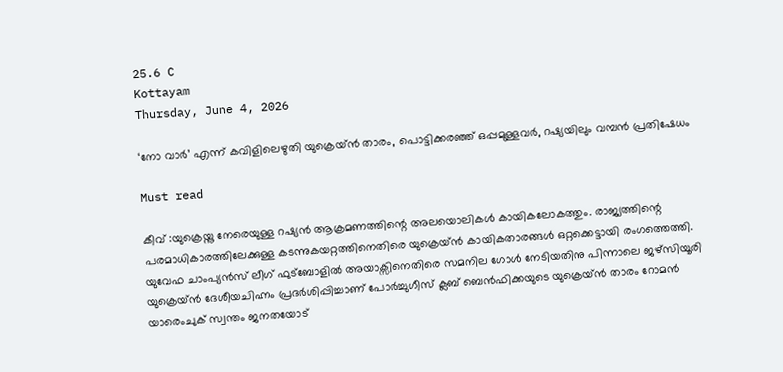25.6 C
Kottayam
Thursday, June 4, 2026

‘നോ വാർ’ എന്ന് കവിളിലെഴുതി യുക്രെയ്ൻ താരം, പൊട്ടിക്കരഞ്ഞ് ഒപ്പമുള്ളവർ, റഷ്യയിലും വമ്പൻ പ്രതിഷേധം

Must read

കീവ് :യുക്രെയ്നു നേരെയുള്ള റഷ്യൻ ആക്രമണത്തിന്റെ അലയൊലികൾ കായികലോകത്തും. രാജ്യത്തിന്റെ പരമാധികാരത്തിലേക്കുള്ള കടന്നുകയറ്റത്തിനെതിരെ യുക്രെയ്ൻ കായികതാരങ്ങൾ ഒറ്റക്കെട്ടായി രംഗത്തെത്തി. യുവേഫ ചാംപ്യൻസ് ലീഗ് ഫുട്ബോളിൽ അയാക്സിനെതിരെ സമനില ഗോൾ നേടിയതിനു പിന്നാലെ ജഴ്സിയൂരി യുക്രെയ്ൻ ദേശീയചിഹ്നം പ്രദർശിപ്പിച്ചാണ് പോർച്ചുഗീസ് ക്ലബ് ബെൻഫിക്കയുടെ യുക്രെയ്ൻ താരം റോമൻ യാരെംചുക് സ്വന്തം ജനതയോട്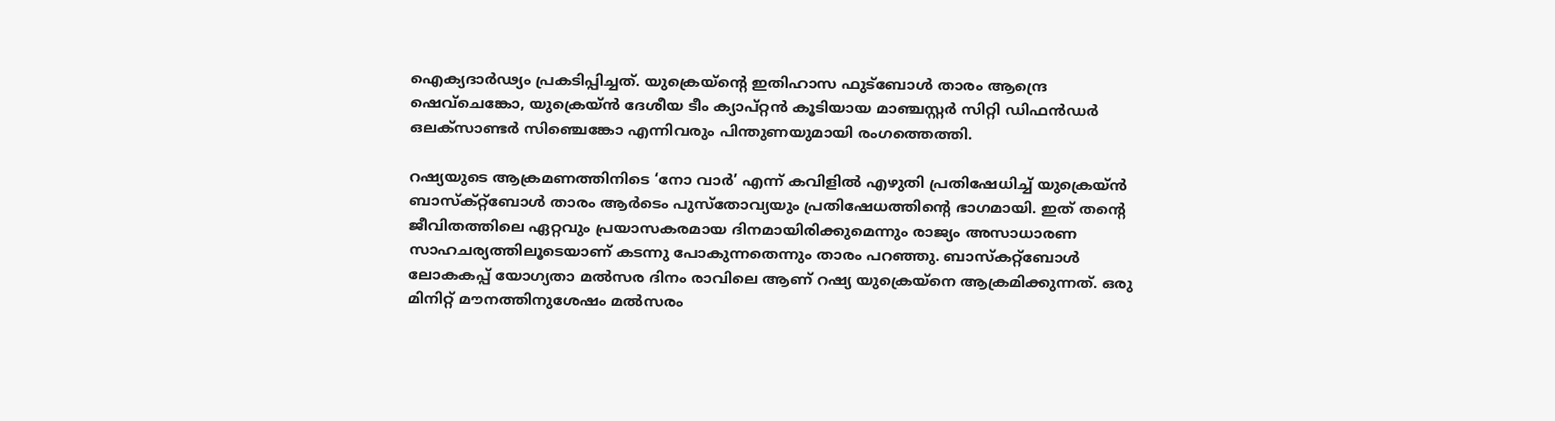ഐക്യദാർഢ്യം പ്രകടിപ്പിച്ചത്. യുക്രെയ്ന്റെ ഇതിഹാസ ഫുട്ബോൾ താരം ആന്ദ്രെ ഷെവ്ചെങ്കോ, യുക്രെയ്ൻ ദേശീയ ടീം ക്യാപ്റ്റൻ കൂടിയായ മാഞ്ചസ്റ്റർ സിറ്റി ഡിഫൻഡർ ഒലക്സാണ്ടർ സിഞ്ചെങ്കോ എന്നിവരും പിന്തുണയുമായി രംഗത്തെത്തി.

റഷ്യയുടെ ആക്രമണത്തിനിടെ ‘നോ വാര്‍’ എന്ന് കവിളില്‍ എഴുതി പ്രതിഷേധിച്ച് യുക്രെയ്ൻ ബാസ്ക്റ്റ്ബോള്‍ താരം ആര്‍ടെം പുസ്തോവ്യയും പ്രതിഷേധത്തിന്റെ ഭാഗമായി. ഇത് തന്‍റെ ജീവിതത്തിലെ ഏറ്റവും പ്രയാസകരമായ ദിനമായിരിക്കുമെന്നും രാജ്യം അസാധാരണ സാഹചര്യത്തിലൂടെയാണ് കടന്നു പോകുന്നതെന്നും താരം പറഞ്ഞു. ബാസ്കറ്റ്ബോള്‍ ലോകകപ്പ് യോഗ്യതാ മല്‍സര ദിനം രാവിലെ ആണ് റഷ്യ യുക്രെയ്നെ ആക്രമിക്കുന്നത്. ഒരു മിനിറ്റ് മൗനത്തിനുശേഷം മല്‍സരം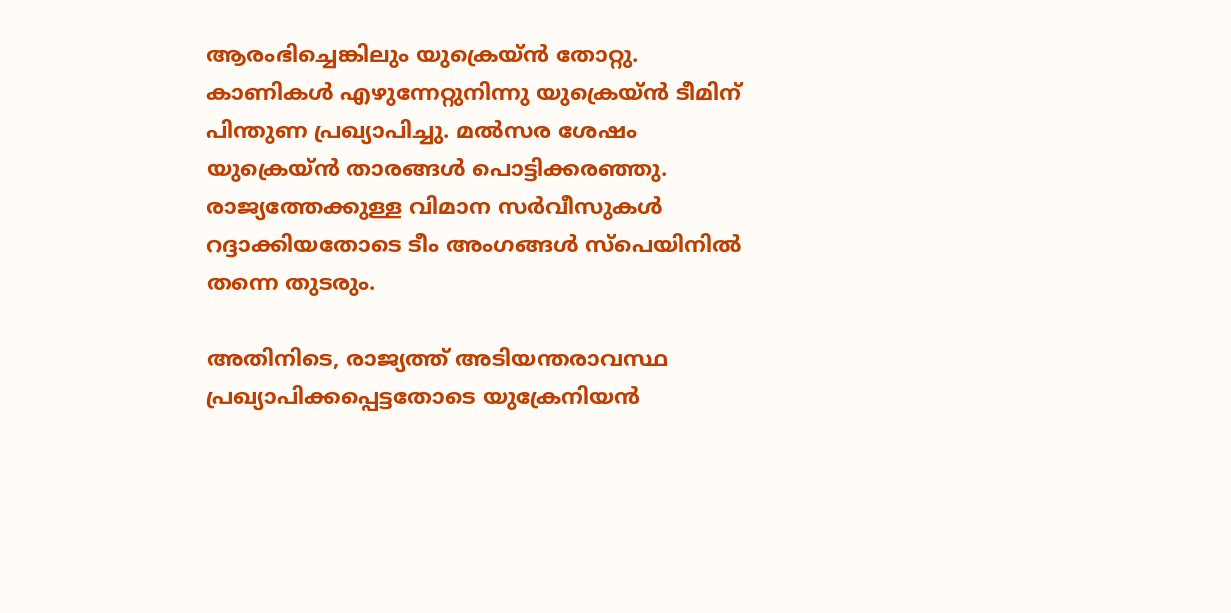ആരംഭിച്ചെങ്കിലും യുക്രെയ്ൻ തോറ്റു. കാണികള്‍ എഴുന്നേറ്റുനിന്നു യുക്രെയ്ന്‍ ടീമിന് പിന്തുണ പ്രഖ്യാപിച്ചു. മല്‍സര ശേഷം യുക്രെയ്ന്‍ താരങ്ങള്‍ പൊട്ടിക്കരഞ്ഞു. രാജ്യത്തേക്കുള്ള വിമാന സര്‍വീസുകള്‍ റദ്ദാക്കിയതോടെ ടീം അംഗങ്ങള്‍ സ്പെയിനില്‍ തന്നെ തുടരും.

അതിനിടെ, രാജ്യത്ത് അടിയന്തരാവസ്ഥ പ്രഖ്യാപിക്കപ്പെട്ടതോടെ യുക്രേനിയൻ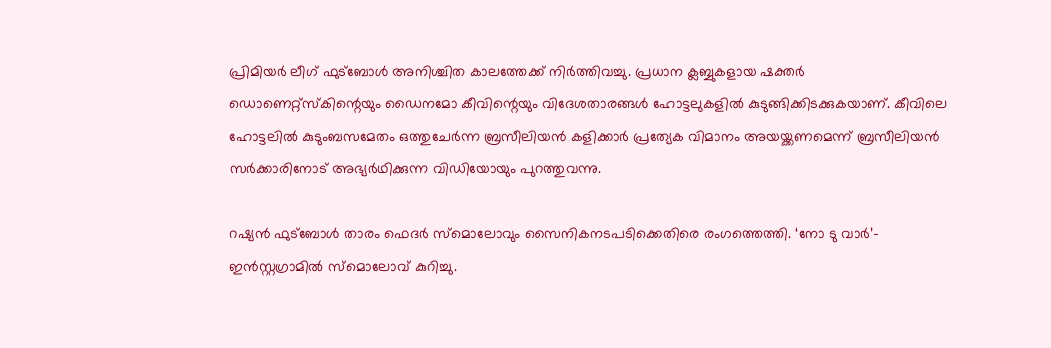പ്രിമിയർ ലീഗ് ഫുട്ബോൾ അനിശ്ചിത കാലത്തേക്ക് നിർത്തിവച്ചു. പ്രധാന ക്ലബ്ബുകളായ ഷക്തർ ഡൊണെറ്റ്സ്കിന്റെയും ഡൈനമോ കീവിന്റെയും വിദേശതാരങ്ങൾ ഹോട്ടലുകളിൽ കുടുങ്ങിക്കിടക്കുകയാണ്. കീവിലെ ഹോട്ടലിൽ കുടുംബസമേതം ഒത്തുചേർന്ന ബ്രസീലിയൻ കളിക്കാർ പ്രത്യേക വിമാനം അയയ്ക്കണമെന്ന് ബ്രസീലിയൻ സർക്കാരിനോട് അഭ്യർഥിക്കുന്ന വിഡിയോയും പുറത്തുവന്നു.

റഷ്യൻ ഫുട്ബോൾ താരം ഫെദർ സ്മൊലോവും സൈനികനടപടിക്കെതിരെ രംഗത്തെത്തി. ‘നോ ടു വാർ’– ഇൻസ്റ്റഗ്രാമിൽ സ്മൊലോവ് കുറിച്ചു.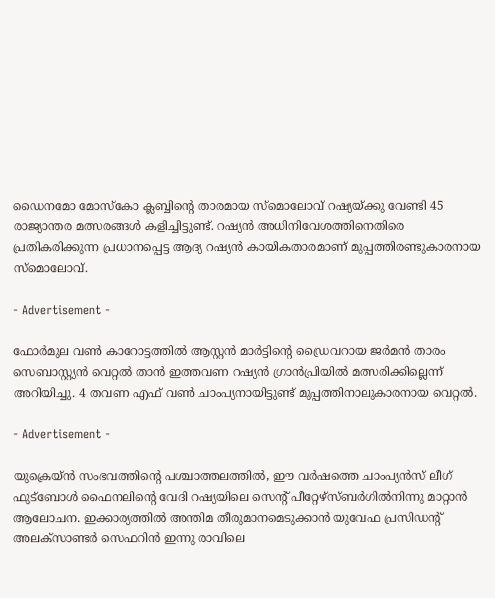ഡൈനമോ മോസ്കോ ക്ലബ്ബിന്റെ താരമായ സ്മൊലോവ് റഷ്യയ്ക്കു വേണ്ടി 45 രാജ്യാന്തര മത്സരങ്ങൾ കളിച്ചിട്ടുണ്ട്. റഷ്യൻ അധിനിവേശത്തിനെതിരെ പ്രതികരിക്കുന്ന പ്രധാനപ്പെട്ട ആദ്യ റഷ്യൻ കായികതാരമാണ് മുപ്പത്തിരണ്ടുകാരനായ സ്മൊലോവ്.

- Advertisement -

ഫോർമുല വൺ കാറോട്ടത്തിൽ ആസ്റ്റൻ മാർട്ടിന്റെ ഡ്രൈവറായ ജർമൻ താരം സെബാസ്റ്റ്യൻ വെറ്റൽ താൻ ഇത്തവണ റഷ്യൻ ഗ്രാൻപ്രിയിൽ മത്സരിക്കില്ലെന്ന് അറിയിച്ചു. 4 തവണ എഫ് വൺ ചാംപ്യനായിട്ടുണ്ട് മുപ്പത്തിനാലുകാരനായ വെറ്റൽ.

- Advertisement -

യുക്രെയ്ൻ സംഭവത്തിന്റെ പശ്ചാത്തലത്തിൽ, ഈ വർഷത്തെ ചാംപ്യൻസ് ലീഗ് ഫുട്ബോൾ ഫൈനലിന്റെ വേദി റഷ്യയിലെ സെന്റ് പീറ്റേഴ്സ്ബർഗിൽനിന്നു മാറ്റാൻ ആലോചന. ഇക്കാര്യത്തിൽ അന്തിമ തീരുമാനമെടുക്കാൻ യുവേഫ പ്രസിഡന്റ് അലക്സാണ്ടർ സെഫറിൻ ഇന്നു രാവിലെ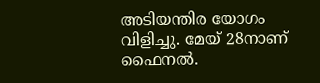അടിയന്തിര യോഗം വിളിച്ചു. മേയ് 28നാണ് ഫൈനൽ.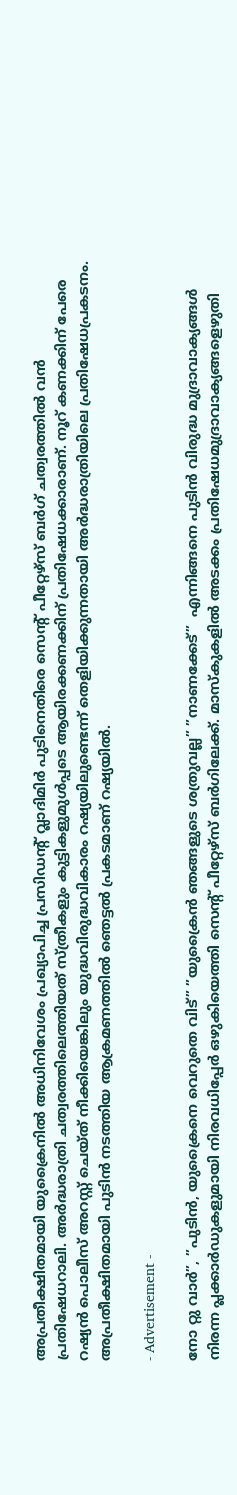അപ്രതീക്ഷിതമായി യുക്രൈനിൽ അധിനിവേശം പ്രഖ്യാപിച്ച പ്രസിഡന്‍റ് വ്ലാദിമിർ പുടിനെതിരെ സെന്‍റ് പീറ്റേഴ്സ് ബർഗ് ചത്വരത്തിൽ വൻ പ്രതിഷേധറാലി. അ‍ർദ്ധരാത്രി ചത്വരത്തിലെത്തിയത് സ്ത്രീകളും കുട്ടികളുമുൾപ്പടെ ആയിരക്കണക്കിന് പ്രതിഷേധക്കാരാണ്. നൂറ് കണക്കിന് പേരെ റഷ്യൻ പൊലീസ് അറസ്റ്റ് ചെയ്ത് നീക്കിയെങ്കിലും യുദ്ധവിരുദ്ധവികാരം റഷ്യയിലുണ്ടെന്ന് തെളിയിക്കുന്നതായി അർദ്ധരാത്രിയിലെ പ്രതിഷേധപ്രകടനം. അപ്രതീക്ഷിതമായി പുടിൻ നടത്തിയ ആക്രമണത്തിൽ ഞെട്ടൽ പ്രകടമാണ് റഷ്യയിൽ.

- Advertisement -

നോ റ്റു വാർ”, ”പുടിൻ, യുക്രൈനെ വെറുതെ വിട്” ”യുക്രൈൻ ഞങ്ങളുടെ ശത്രുവല്ല” ”നാണക്കേട്”  എന്നിങ്ങനെ പുടിൻ വിരുദ്ധ മുദ്രാവാക്യങ്ങൾ നിരന്ന പ്ലക്കാർഡുകളുമായി നിരവധിപ്പേർ ഒഴുകിയെത്തി സെന്‍റ് പീറ്റേഴ്സ് ബർഗിലേക്ക്. മാസ്കുകളിൽ അടക്കം പ്രതിഷേധമുദ്രാവാക്യങ്ങളെഴുതി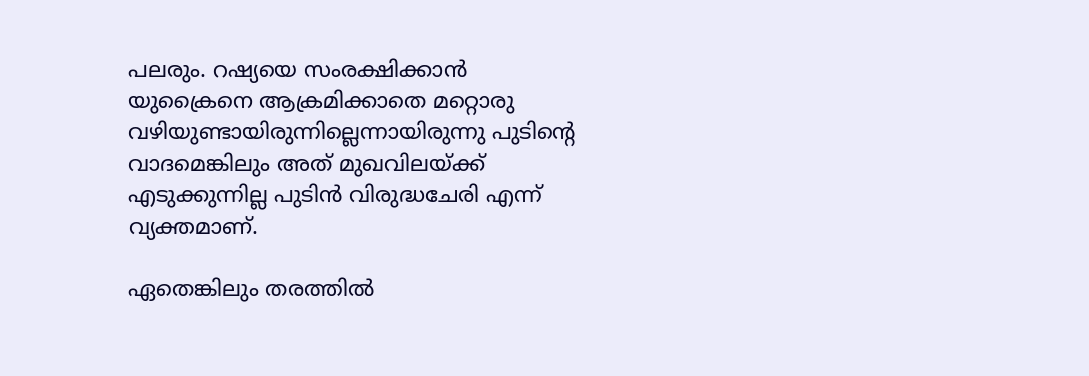പലരും. റഷ്യയെ സംരക്ഷിക്കാൻ യുക്രൈനെ ആക്രമിക്കാതെ മറ്റൊരു വഴിയുണ്ടായിരുന്നില്ലെന്നായിരുന്നു പുടിന്‍റെ വാദമെങ്കിലും അത് മുഖവിലയ്ക്ക് എടുക്കുന്നില്ല പുടിൻ വിരുദ്ധചേരി എന്ന് വ്യക്തമാണ്.

ഏതെങ്കിലും തരത്തിൽ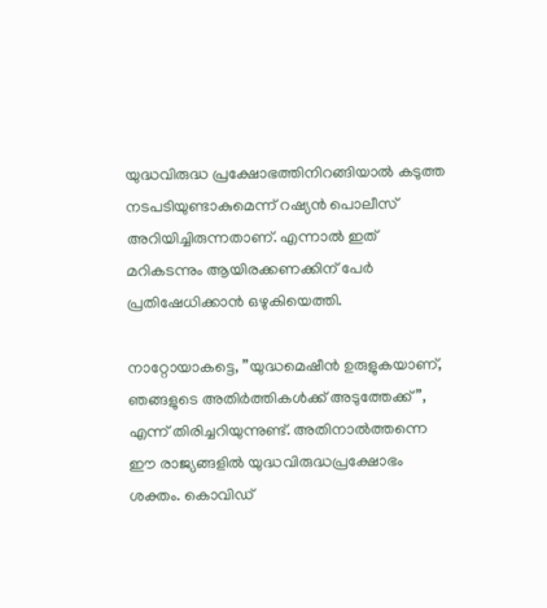യുദ്ധവിരുദ്ധ പ്രക്ഷോഭത്തിനിറങ്ങിയാൽ കടുത്ത നടപടിയുണ്ടാകുമെന്ന് റഷ്യൻ പൊലീസ് അറിയിച്ചിരുന്നതാണ്. എന്നാൽ ഇത് മറികടന്നും ആയിരക്കണക്കിന് പേർ പ്രതിഷേധിക്കാൻ ഒഴുകിയെത്തി.

നാറ്റോയാകട്ടെ, ”യുദ്ധമെഷീൻ ഉരുളുകയാണ്, ഞങ്ങളുടെ അതിർത്തികൾക്ക് അടുത്തേക്ക്”, എന്ന് തിരിച്ചറിയുന്നുണ്ട്. അതിനാൽത്തന്നെ ഈ രാജ്യങ്ങളിൽ യുദ്ധവിരുദ്ധപ്രക്ഷോഭം ശക്തം. കൊവിഡ്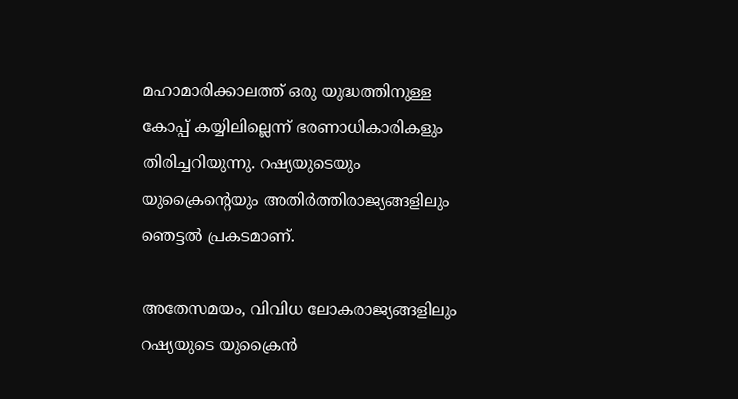മഹാമാരിക്കാലത്ത് ഒരു യുദ്ധത്തിനുള്ള കോപ്പ് കയ്യിലില്ലെന്ന് ഭരണാധികാരികളും തിരിച്ചറിയുന്നു. റഷ്യയുടെയും യുക്രൈന്‍റെയും അതിർത്തിരാജ്യങ്ങളിലും ഞെട്ടൽ പ്രകടമാണ്.

അതേസമയം, വിവിധ ലോകരാജ്യങ്ങളിലും റഷ്യയുടെ യുക്രൈൻ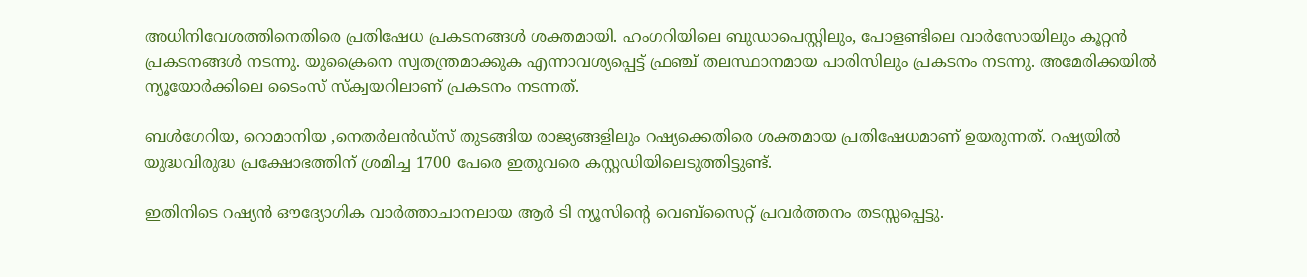അധിനിവേശത്തിനെതിരെ പ്രതിഷേധ പ്രകടനങ്ങൾ ശക്തമായി. ഹംഗറിയിലെ ബുഡാപെസ്റ്റിലും, പോളണ്ടിലെ വാർസോയിലും കൂറ്റൻ പ്രകടനങ്ങൾ നടന്നു. യുക്രൈനെ സ്വതന്ത്രമാക്കുക എന്നാവശ്യപ്പെട്ട് ഫ്രഞ്ച് തലസ്ഥാനമായ പാരിസിലും പ്രകടനം നടന്നു. അമേരിക്കയിൽ ന്യൂയോർക്കിലെ ടൈംസ് സ്ക്വയറിലാണ് പ്രകടനം നടന്നത്.

ബൾഗേറിയ, റൊമാനിയ ,നെതർലൻഡ്സ് തുടങ്ങിയ രാജ്യങ്ങളിലും റഷ്യക്കെതിരെ ശക്തമായ പ്രതിഷേധമാണ് ഉയരുന്നത്. റഷ്യയിൽ യുദ്ധവിരുദ്ധ പ്രക്ഷോഭത്തിന് ശ്രമിച്ച 1700 പേരെ ഇതുവരെ കസ്റ്റഡിയിലെടുത്തിട്ടുണ്ട്.

ഇതിനിടെ റഷ്യൻ ഔദ്യോഗിക വാർത്താചാനലായ ആർ ടി ന്യൂസിന്‍റെ വെബ്സൈറ്റ് പ്രവർത്തനം തടസ്സപ്പെട്ടു.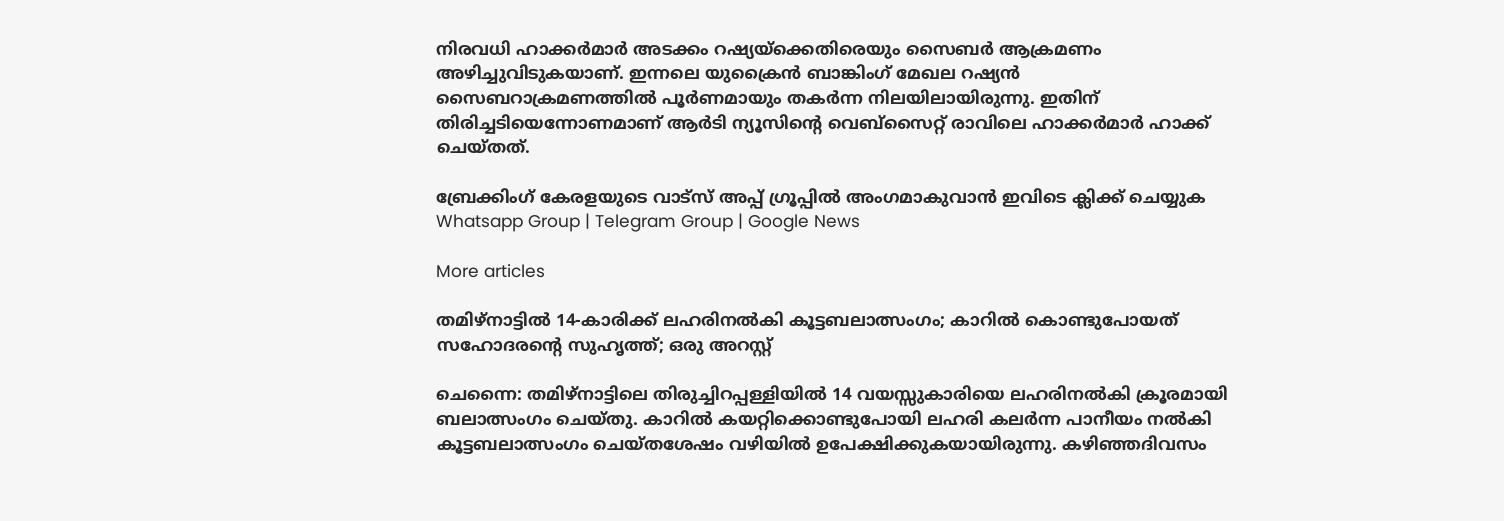നിരവധി ഹാക്കർമാർ അടക്കം റഷ്യയ്ക്കെതിരെയും സൈബ‌ർ ആക്രമണം അഴിച്ചുവിടുകയാണ്. ഇന്നലെ യുക്രൈൻ ബാങ്കിംഗ് മേഖല റഷ്യൻ സൈബറാക്രമണത്തിൽ പൂർണമായും തകർന്ന നിലയിലായിരുന്നു. ഇതിന് തിരിച്ചടിയെന്നോണമാണ് ആർടി ന്യൂസിന്‍റെ വെബ്സൈറ്റ് രാവിലെ ഹാക്കർമാർ ഹാക്ക് ചെയ്തത്.

ബ്രേക്കിംഗ് കേരളയുടെ വാട്സ് അപ്പ് ഗ്രൂപ്പിൽ അംഗമാകുവാൻ ഇവിടെ ക്ലിക്ക് ചെയ്യുക Whatsapp Group | Telegram Group | Google News

More articles

തമിഴ്നാട്ടിൽ 14-കാരിക്ക് ലഹരിനൽകി കൂട്ടബലാത്സംഗം; കാറിൽ കൊണ്ടുപോയത് സഹോദരന്റെ സുഹൃത്ത്; ഒരു അറസ്റ്റ്

ചെന്നൈ: തമിഴ്നാട്ടിലെ തിരുച്ചിറപ്പള്ളിയിൽ 14 വയസ്സുകാരിയെ ലഹരിനൽകി ക്രൂരമായി ബലാത്സംഗം ചെയ്തു. കാറിൽ കയറ്റിക്കൊണ്ടുപോയി ലഹരി കലർന്ന പാനീയം നൽകി കൂട്ടബലാത്സംഗം ചെയ്തശേഷം വഴിയിൽ ഉപേക്ഷിക്കുകയായിരുന്നു. കഴിഞ്ഞദിവസം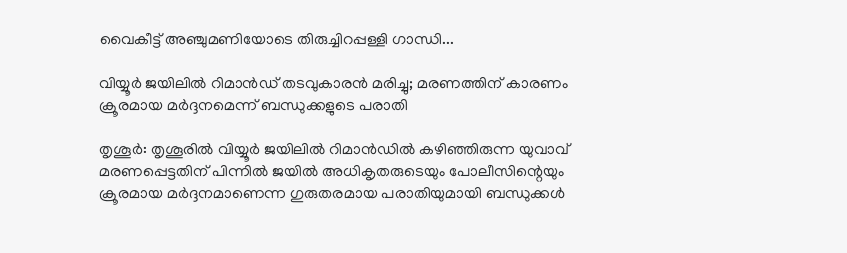വൈകീട്ട് അഞ്ചുമണിയോടെ തിരുച്ചിറപ്പള്ളി ഗാന്ധി...

വിയ്യൂർ ജയിലിൽ റിമാൻഡ് തടവുകാരൻ മരിച്ചു; മരണത്തിന് കാരണം ക്രൂരമായ മർദ്ദനമെന്ന് ബന്ധുക്കളുടെ പരാതി

തൃശൂർ: തൃശൂരിൽ വിയ്യൂർ ജയിലിൽ റിമാൻഡിൽ കഴിഞ്ഞിരുന്ന യുവാവ് മരണപ്പെട്ടതിന് പിന്നിൽ ജയിൽ അധികൃതരുടെയും പോലീസിന്റെയും ക്രൂരമായ മർദ്ദനമാണെന്ന ഗുരുതരമായ പരാതിയുമായി ബന്ധുക്കൾ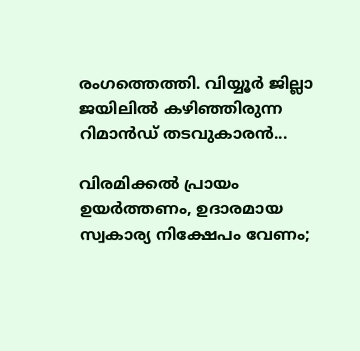രംഗത്തെത്തി. വിയ്യൂർ ജില്ലാ ജയിലിൽ കഴിഞ്ഞിരുന്ന റിമാൻഡ് തടവുകാരൻ...

വിരമിക്കൽ പ്രായം ഉയർത്തണം, ഉദാരമായ സ്വകാര്യ നിക്ഷേപം വേണം;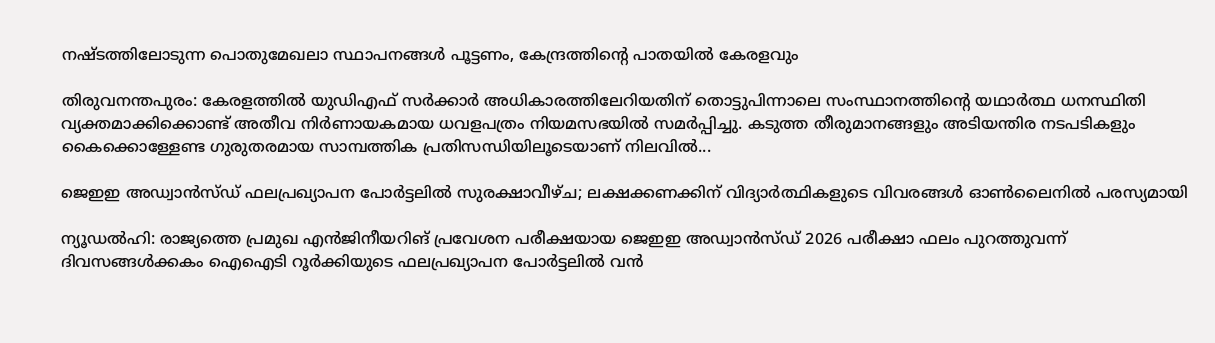നഷ്ടത്തിലോടുന്ന പൊതുമേഖലാ സ്ഥാപനങ്ങള്‍ പൂട്ടണം, കേന്ദ്രത്തിന്റെ പാതയില്‍ കേരളവും

തിരുവനന്തപുരം: കേരളത്തിൽ യുഡിഎഫ് സർക്കാർ അധികാരത്തിലേറിയതിന് തൊട്ടുപിന്നാലെ സംസ്ഥാനത്തിന്റെ യഥാർത്ഥ ധനസ്ഥിതി വ്യക്തമാക്കിക്കൊണ്ട് അതീവ നിർണായകമായ ധവളപത്രം നിയമസഭയിൽ സമർപ്പിച്ചു. കടുത്ത തീരുമാനങ്ങളും അടിയന്തിര നടപടികളും കൈക്കൊള്ളേണ്ട ഗുരുതരമായ സാമ്പത്തിക പ്രതിസന്ധിയിലൂടെയാണ് നിലവിൽ...

ജെഇഇ അഡ്വാൻസ്ഡ് ഫലപ്രഖ്യാപന പോർട്ടലിൽ സുരക്ഷാവീഴ്ച; ലക്ഷക്കണക്കിന് വിദ്യാർത്ഥികളുടെ വിവരങ്ങൾ ഓൺലൈനിൽ പരസ്യമായി

ന്യൂഡൽഹി: രാജ്യത്തെ പ്രമുഖ എൻജിനീയറിങ് പ്രവേശന പരീക്ഷയായ ജെഇഇ അഡ്വാൻസ്ഡ് 2026 പരീക്ഷാ ഫലം പുറത്തുവന്ന് ദിവസങ്ങൾക്കകം ഐഐടി റൂർക്കിയുടെ ഫലപ്രഖ്യാപന പോർട്ടലിൽ വൻ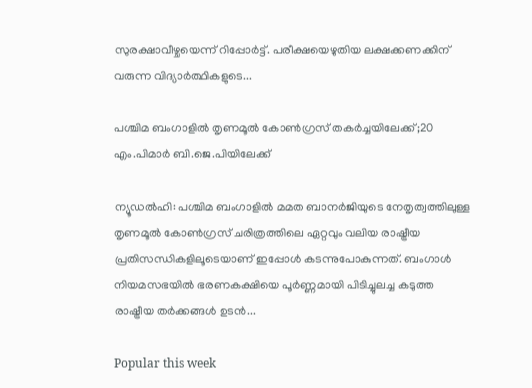സുരക്ഷാവീഴ്ചയെന്ന് റിപ്പോർട്ട്. പരീക്ഷയെഴുതിയ ലക്ഷക്കണക്കിന് വരുന്ന വിദ്യാർത്ഥികളുടെ...

പശ്ചിമ ബംഗാളിൽ തൃണമൂൽ കോൺഗ്രസ് തകർച്ചയിലേക്ക്;20 എം.പിമാര്‍ ബി.ജെ.പിയിലേക്ക്‌

ന്യൂഡൽഹി: പശ്ചിമ ബംഗാളിൽ മമത ബാനർജിയുടെ നേതൃത്വത്തിലുള്ള തൃണമൂൽ കോൺഗ്രസ് ചരിത്രത്തിലെ ഏറ്റവും വലിയ രാഷ്ട്രീയ പ്രതിസന്ധികളിലൂടെയാണ് ഇപ്പോൾ കടന്നുപോകുന്നത്. ബംഗാൾ നിയമസഭയിൽ ഭരണകക്ഷിയെ പൂർണ്ണമായി പിടിച്ചുലച്ച കടുത്ത രാഷ്ട്രീയ തർക്കങ്ങൾ ഉടൻ...

Popular this week